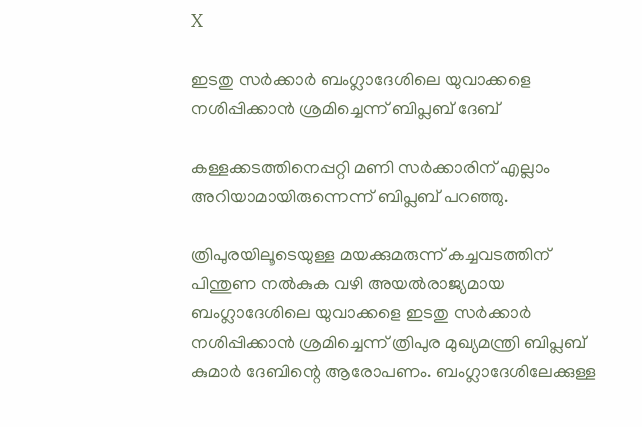X

ഇടതു സർക്കാർ ബംഗ്ലാദേശിലെ യുവാക്കളെ നശിപ്പിക്കാൻ ശ്രമിച്ചെന്ന് ബിപ്ലബ് ദേബ്

കള്ളക്കടത്തിനെപ്പറ്റി മണി സർക്കാരിന് എല്ലാം അറിയാമായിരുന്നെന്ന് ബിപ്ലബ് പറഞ്ഞു.

ത്രിപുരയിലൂടെയുള്ള മയക്കുമരുന്ന് കച്ചവടത്തിന് പിന്തുണ നൽകുക വഴി അയൽരാജ്യമായ ബംഗ്ലാദേശിലെ യുവാക്കളെ ഇടതു സർക്കാർ നശിപ്പിക്കാൻ ശ്രമിച്ചെന്ന് ത്രിപുര മുഖ്യമന്ത്രി ബിപ്ലബ് കുമാർ ദേബിന്റെ ആരോപണം. ബംഗ്ലാദേശിലേക്കുള്ള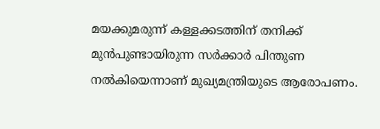മയക്കുമരുന്ന് കള്ളക്കടത്തിന് തനിക്ക് മുൻപുണ്ടായിരുന്ന സർക്കാർ പിന്തുണ നൽകിയെന്നാണ് മുഖ്യമന്ത്രിയുടെ ആരോപണം.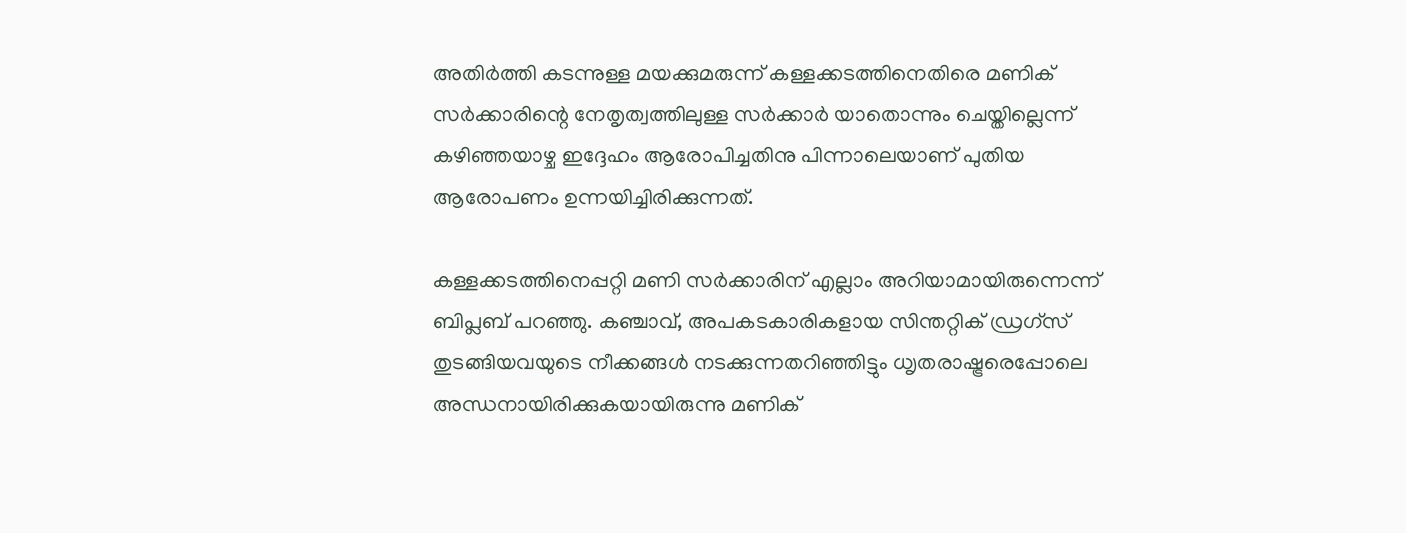അതിർത്തി കടന്നുള്ള മയക്കുമരുന്ന് കള്ളക്കടത്തിനെതിരെ മണിക് സർക്കാരിന്റെ നേതൃത്വത്തിലുള്ള സർക്കാർ യാതൊന്നും ചെയ്തില്ലെന്ന് കഴിഞ്ഞയാഴ്ച ഇദ്ദേഹം ആരോപിച്ചതിനു പിന്നാലെയാണ് പുതിയ ആരോപണം ഉന്നയിച്ചിരിക്കുന്നത്.

കള്ളക്കടത്തിനെപ്പറ്റി മണി സർക്കാരിന് എല്ലാം അറിയാമായിരുന്നെന്ന് ബിപ്ലബ് പറഞ്ഞു. കഞ്ചാവ്, അപകടകാരികളായ സിന്തറ്റിക് ഡ്രഗ്സ് തുടങ്ങിയവയുടെ നീക്കങ്ങൾ നടക്കുന്നതറിഞ്ഞിട്ടും ധ‍ൃതരാഷ്ട്രരെപ്പോലെ അന്ധനായിരിക്കുകയായിരുന്നു മണിക്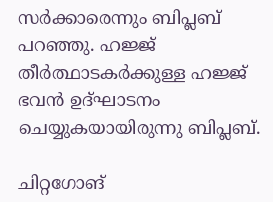സർക്കാരെന്നും ബിപ്ലബ് പറഞ്ഞു. ഹജ്ജ് തീർത്ഥാടകർക്കുള്ള ഹജ്ജ് ഭവൻ ഉദ്ഘാടനം ചെയ്യുകയായിരുന്നു ബിപ്ലബ്.

ചിറ്റഗോങ്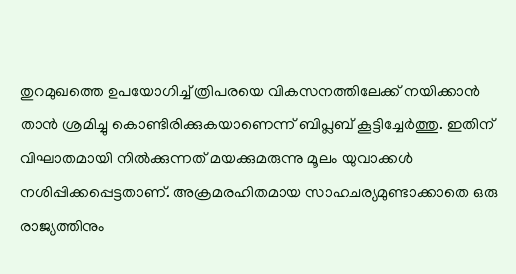തുറമുഖത്തെ ഉപയോഗിച്ച് ത്രിപരയെ വികസനത്തിലേക്ക് നയിക്കാൻ താൻ ശ്രമിച്ചു കൊണ്ടിരിക്കുകയാണെന്ന് ബിപ്ലബ് കൂട്ടിച്ചേർത്തു. ഇതിന് വിഘാതമായി നിൽക്കുന്നത് മയക്കുമരുന്നു മൂലം യുവാക്കൾ നശിപ്പിക്കപ്പെട്ടതാണ്. അക്രമരഹിതമായ സാഹചര്യമുണ്ടാക്കാതെ ഒരു രാജ്യത്തിനും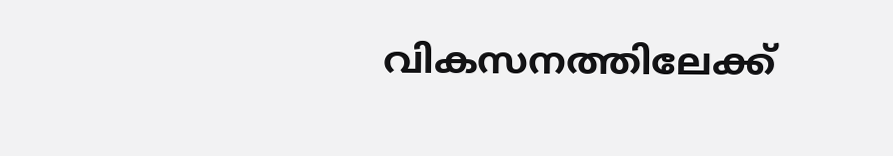വികസനത്തിലേക്ക്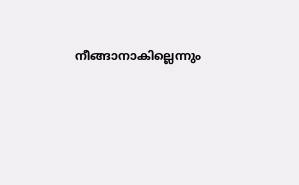നീങ്ങാനാകില്ലെന്നും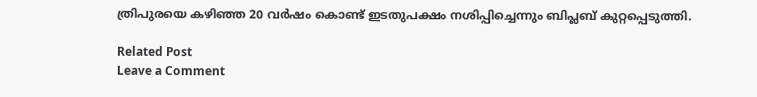ത്രിപുരയെ കഴിഞ്ഞ 20 വർഷം കൊണ്ട് ഇടതുപക്ഷം നശിപ്പിച്ചെന്നും ബിപ്ലബ് കുറ്റപ്പെടുത്തി.

Related Post
Leave a Comment